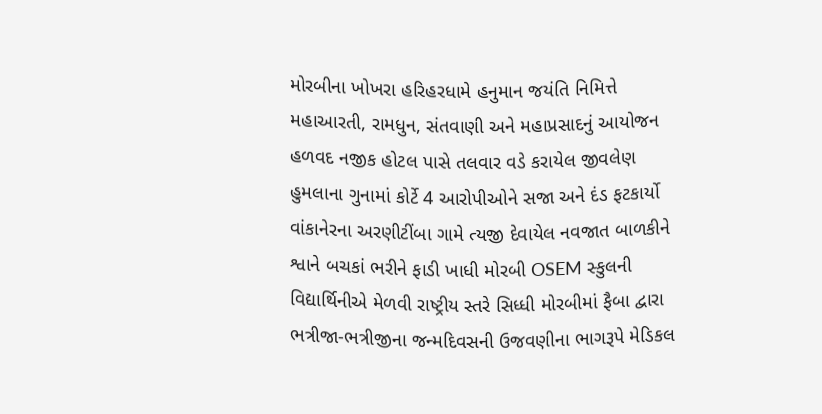મોરબીના ખોખરા હરિહરધામે હનુમાન જયંતિ નિમિત્તે મહાઆરતી, રામધુન, સંતવાણી અને મહાપ્રસાદનું આયોજન હળવદ નજીક હોટલ પાસે તલવાર વડે કરાયેલ જીવલેણ હુમલાના ગુનામાં કોર્ટે 4 આરોપીઓને સજા અને દંડ ફટકાર્યો વાંકાનેરના અરણીટીંબા ગામે ત્યજી દેવાયેલ નવજાત બાળકીને શ્વાને બચકાં ભરીને ફાડી ખાધી મોરબી OSEM સ્કુલની વિદ્યાર્થિનીએ મેળવી રાષ્ટ્રીય સ્તરે સિધ્ધી મોરબીમાં ફૈબા દ્વારા ભત્રીજા-ભત્રીજીના જન્મદિવસની ઉજવણીના ભાગરૂપે મેડિકલ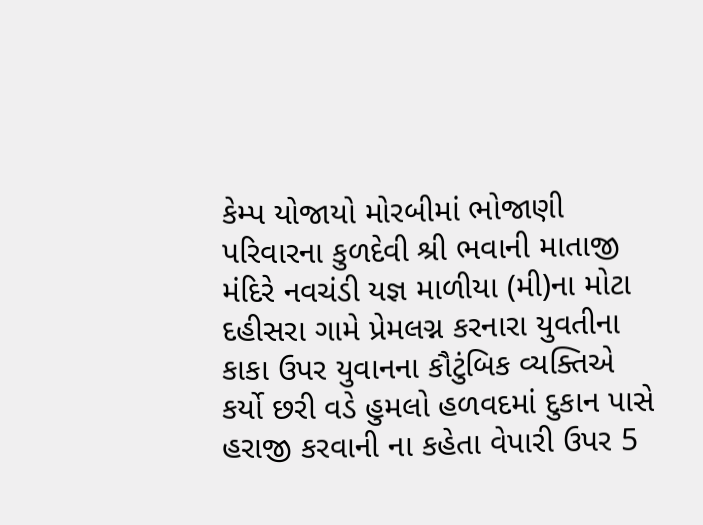કેમ્પ યોજાયો મોરબીમાં ભોજાણી પરિવારના કુળદેવી શ્રી ભવાની માતાજી મંદિરે નવચંડી યજ્ઞ માળીયા (મી)ના મોટા દહીસરા ગામે પ્રેમલગ્ન કરનારા યુવતીના કાકા ઉપર યુવાનના કૌટુંબિક વ્યક્તિએ કર્યો છરી વડે હુમલો હળવદમાં દુકાન પાસે હરાજી કરવાની ના કહેતા વેપારી ઉપર 5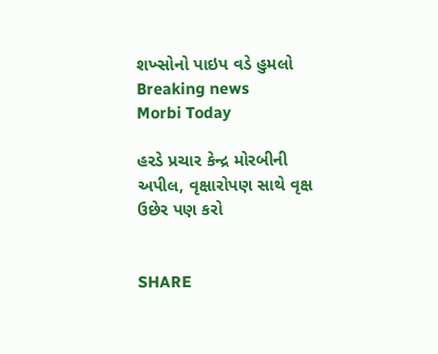શખ્સોનો પાઇપ વડે હુમલો
Breaking news
Morbi Today

હરડે પ્રચાર કેન્દ્ર મોરબીની અપીલ, વૃક્ષારોપણ સાથે વૃક્ષ ઉછેર પણ કરો


SHARE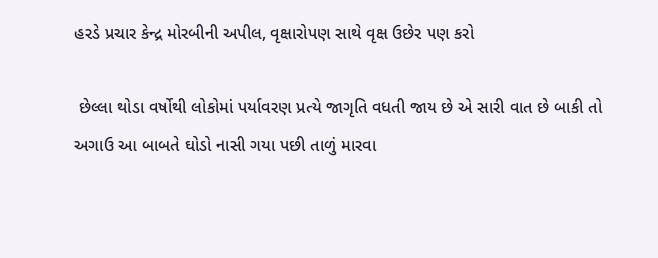હરડે પ્રચાર કેન્દ્ર મોરબીની અપીલ, વૃક્ષારોપણ સાથે વૃક્ષ ઉછેર પણ કરો

 છેલ્લા થોડા વર્ષોથી લોકોમાં પર્યાવરણ પ્રત્યે જાગૃતિ વધતી જાય છે એ સારી વાત છે બાકી તો અગાઉ આ બાબતે ઘોડો નાસી ગયા પછી તાળું મારવા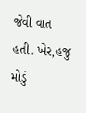જેવી વાત હતી. ખેર,હજુ મોડું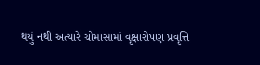થયું નથી અત્યારે ચોમાસામાં વૃક્ષારોપણ પ્રવૃત્તિ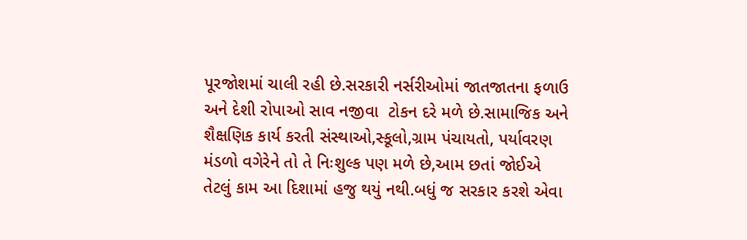પૂરજોશમાં ચાલી રહી છે.સરકારી નર્સરીઓમાં જાતજાતના ફળાઉ અને દેશી રોપાઓ સાવ નજીવા  ટોકન દરે મળે છે.સામાજિક અને શૈક્ષણિક કાર્ય કરતી સંસ્થાઓ,સ્કૂલો,ગ્રામ પંચાયતો, પર્યાવરણ મંડળો વગેરેને તો તે નિઃશુલ્ક પણ મળે છે,આમ છતાં જોઈએ તેટલું કામ આ દિશામાં હજુ થયું નથી.બધું જ સરકાર કરશે એવા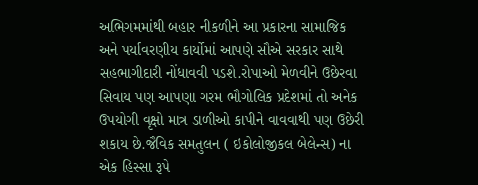અભિગમમાંથી બહાર નીકળીને આ પ્રકારના સામાજિક અને પર્યાવરણીય કાર્યોમાં આપણે સૌએ સરકાર સાથે સહભાગીદારી નોંધાવવી પડશે.રોપાઓ મેળવીને ઉછેરવા સિવાય પણ આપણા ગરમ ભૌગોલિક પ્રદેશમાં તો અનેક ઉપયોગી વૃક્ષો માત્ર ડાળીઓ કાપીને વાવવાથી પણ ઉછેરી શકાય છે.જૈવિક સમતુલન ( ઇકોલોજીકલ બેલેન્સ) ના એક હિસ્સા રૂપે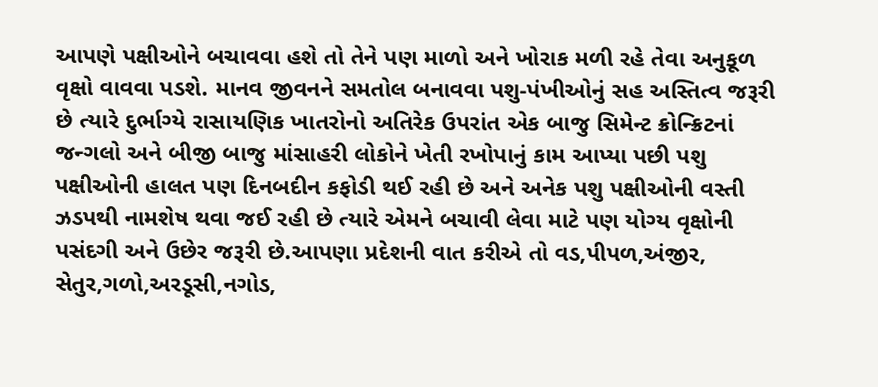આપણે પક્ષીઓને બચાવવા હશે તો તેને પણ માળો અને ખોરાક મળી રહે તેવા અનુકૂળ વૃક્ષો વાવવા પડશે. માનવ જીવનને સમતોલ બનાવવા પશુ-પંખીઓનું સહ અસ્તિત્વ જરૂરી છે ત્યારે દુર્ભાગ્યે રાસાયણિક ખાતરોનો અતિરેક ઉપરાંત એક બાજુ સિમેન્ટ ક્રોન્ક્રિટનાં જન્ગલો અને બીજી બાજુ માંસાહરી લોકોને ખેતી રખોપાનું કામ આપ્યા પછી પશુ પક્ષીઓની હાલત પણ દિનબદીન કફોડી થઈ રહી છે અને અનેક પશુ પક્ષીઓની વસ્તી ઝડપથી નામશેષ થવા જઈ રહી છે ત્યારે એમને બચાવી લેવા માટે પણ યોગ્ય વૃક્ષોની પસંદગી અને ઉછેર જરૂરી છે.આપણા પ્રદેશની વાત કરીએ તો વડ,પીપળ,અંજીર, સેતુર,ગળો,અરડૂસી,નગોડ,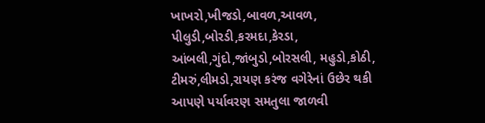ખાખરો,ખીજડો,બાવળ,આવળ, પીલુડી,બોરડી,કરમદા,કેરડા, આંબલી,ગુંદો,જાંબુડો,બોરસલી, મહુડો,કોઠી, ટીમરું,લીમડો,રાયણ કરંજ વગેરેનાં ઉછેર થકી આપણે પર્યાવરણ સમતુલા જાળવી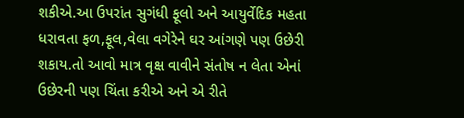શકીએ.આ ઉપરાંત સુગંધી ફૂલો અને આયુર્વેદિક મહતા ધરાવતા ફળ,ફૂલ,વેલા વગેરેને ઘર આંગણે પણ ઉછેરી શકાય.તો આવો માત્ર વૃક્ષ વાવીને સંતોષ ન લેતા એનાં ઉછેરની પણ ચિંતા કરીએ અને એ રીતે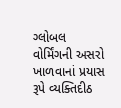ગ્લોબલ વોર્મિંગની અસરો ખાળવાનાં પ્રયાસ રૂપે વ્યક્તિદીઠ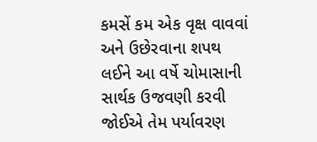કમસેં કમ એક વૃક્ષ વાવવાં અને ઉછેરવાના શપથ લઈને આ વર્ષે ચોમાસાની સાર્થક ઉજવણી કરવી જોઈએ તેમ પર્યાવરણ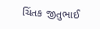ચિંતક જીતુભાઈ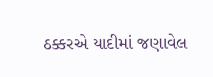ઠક્કરએ યાદીમાં જણાવેલ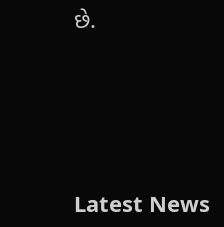છે.






Latest News